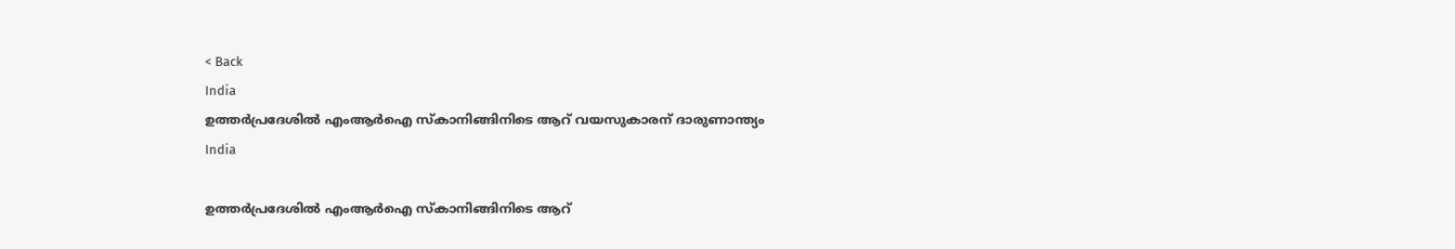< Back
India
ഉത്തർപ്രദേശിൽ എംആർഐ സ്‌കാനിങ്ങിനിടെ ആറ് വയസുകാരന് ദാരുണാന്ത്യം
India

ഉത്തർപ്രദേശിൽ എംആർഐ സ്‌കാനിങ്ങിനിടെ ആറ്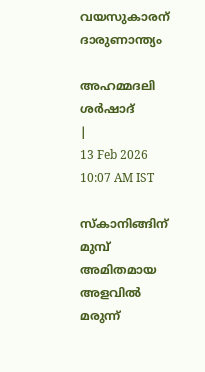വയസുകാരന് ദാരുണാന്ത്യം

അഹമ്മദലി ശര്‍ഷാദ്
|
13 Feb 2026 10:07 AM IST

സ്‌കാനിങ്ങിന് മുമ്പ് അമിതമായ അളവിൽ മരുന്ന്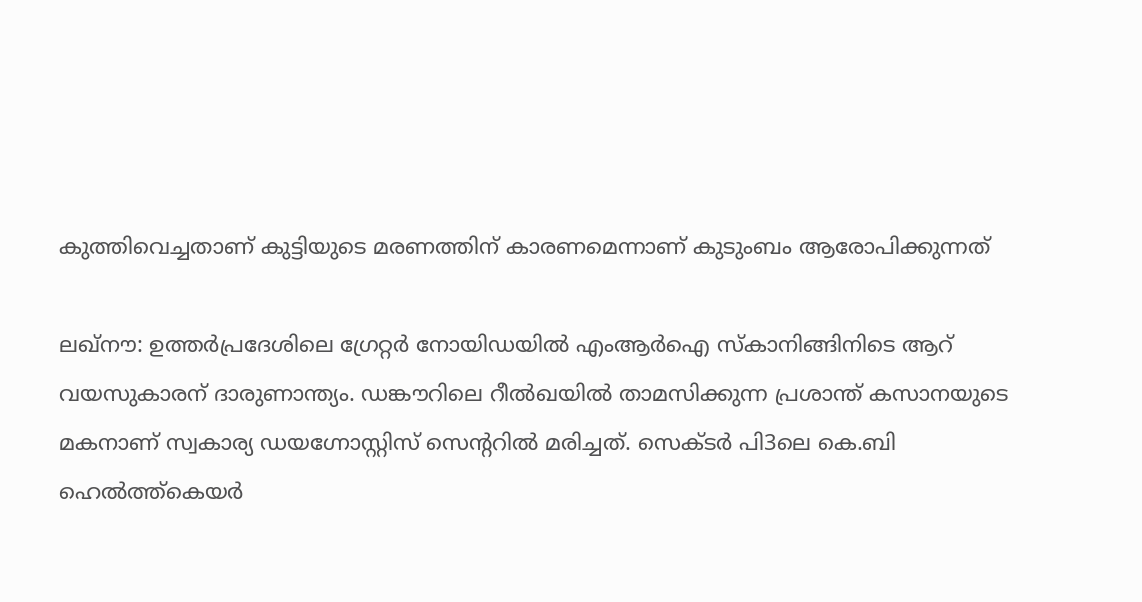കുത്തിവെച്ചതാണ് കുട്ടിയുടെ മരണത്തിന് കാരണമെന്നാണ് കുടുംബം ആരോപിക്കുന്നത്

ലഖ്‌നൗ: ഉത്തർപ്രദേശിലെ ഗ്രേറ്റർ നോയിഡയിൽ എംആർഐ സ്‌കാനിങ്ങിനിടെ ആറ് വയസുകാരന് ദാരുണാന്ത്യം. ഡങ്കൗറിലെ റീൽഖയിൽ താമസിക്കുന്ന പ്രശാന്ത് കസാനയുടെ മകനാണ് സ്വകാര്യ ഡയഗ്നോസ്റ്റിസ് സെന്ററിൽ മരിച്ചത്. സെക്ടർ പി3ലെ കെ.ബി ഹെൽത്ത്‌കെയർ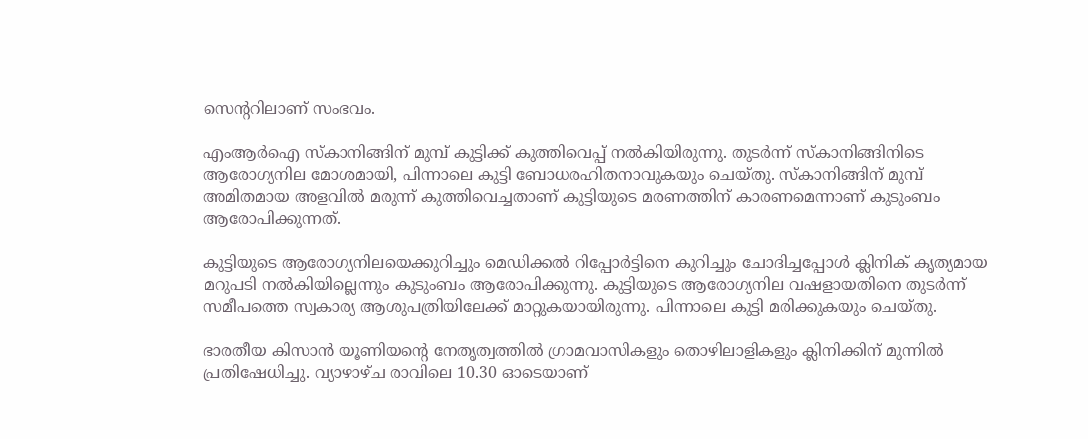സെന്ററിലാണ് സംഭവം.

എംആർഐ സ്‌കാനിങ്ങിന് മുമ്പ് കുട്ടിക്ക് കുത്തിവെപ്പ് നൽകിയിരുന്നു. തുടർന്ന് സ്‌കാനിങ്ങിനിടെ ആരോഗ്യനില മോശമായി, പിന്നാലെ കുട്ടി ബോധരഹിതനാവുകയും ചെയ്തു. സ്‌കാനിങ്ങിന് മുമ്പ് അമിതമായ അളവിൽ മരുന്ന് കുത്തിവെച്ചതാണ് കുട്ടിയുടെ മരണത്തിന് കാരണമെന്നാണ് കുടുംബം ആരോപിക്കുന്നത്.

കുട്ടിയുടെ ആരോഗ്യനിലയെക്കുറിച്ചും മെഡിക്കൽ റിപ്പോർട്ടിനെ കുറിച്ചും ചോദിച്ചപ്പോൾ ക്ലിനിക് കൃത്യമായ മറുപടി നൽകിയില്ലെന്നും കുടുംബം ആരോപിക്കുന്നു. കുട്ടിയുടെ ആരോഗ്യനില വഷളായതിനെ തുടർന്ന് സമീപത്തെ സ്വകാര്യ ആശുപത്രിയിലേക്ക് മാറ്റുകയായിരുന്നു. പിന്നാലെ കുട്ടി മരിക്കുകയും ചെയ്തു.

ഭാരതീയ കിസാൻ യൂണിയന്റെ നേതൃത്വത്തിൽ ഗ്രാമവാസികളും തൊഴിലാളികളും ക്ലിനിക്കിന് മുന്നിൽ പ്രതിഷേധിച്ചു. വ്യാഴാഴ്ച രാവിലെ 10.30 ഓടെയാണ്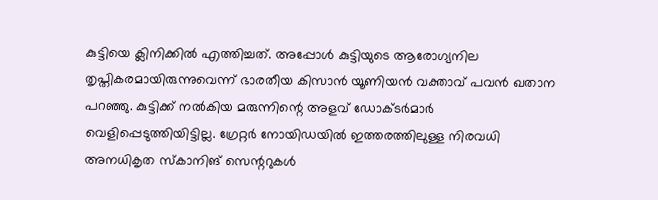കുട്ടിയെ ക്ലിനിക്കിൽ എത്തിച്ചത്. അപ്പോൾ കുട്ടിയുടെ ആരോഗ്യനില തൃപ്തികരമായിരുന്നുവെന്ന് ഭാരതീയ കിസാൻ യൂണിയൻ വക്താവ് പവൻ ഖതാന പറഞ്ഞു. കുട്ടിക്ക് നൽകിയ മരുന്നിന്റെ അളവ് ഡോക്ടർമാർ വെളിപ്പെടുത്തിയിട്ടില്ല. ഗ്രേറ്റർ നോയിഡയിൽ ഇത്തരത്തിലുള്ള നിരവധി അനധികൃത സ്‌കാനിങ് സെന്ററുകൾ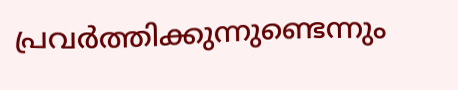പ്രവർത്തിക്കുന്നുണ്ടെന്നും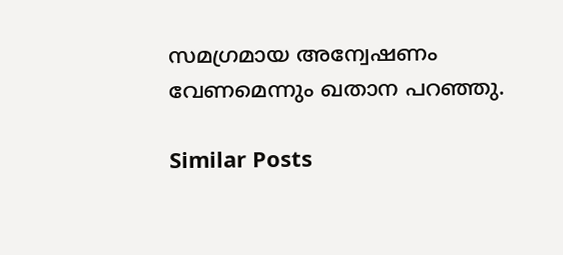സമഗ്രമായ അന്വേഷണം വേണമെന്നും ഖതാന പറഞ്ഞു.

Similar Posts